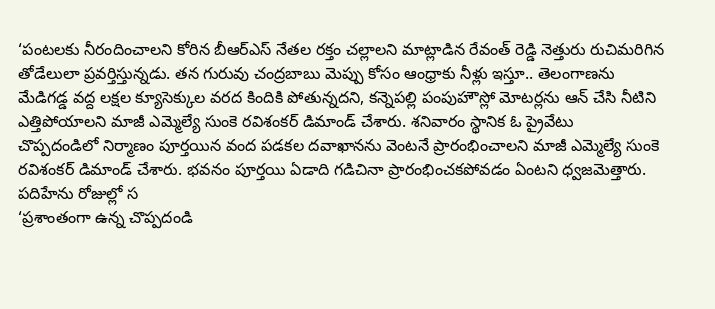‘పంటలకు నీరందించాలని కోరిన బీఆర్ఎస్ నేతల రక్తం చల్లాలని మాట్లాడిన రేవంత్ రెడ్డి నెత్తురు రుచిమరిగిన తోడేలులా ప్రవర్తిస్తున్నడు. తన గురువు చంద్రబాబు మెప్పు కోసం ఆంధ్రాకు నీళ్లు ఇస్తూ.. తెలంగాణను
మేడిగడ్డ వద్ద లక్షల క్యూసెక్కుల వరద కిందికి పోతున్నదని, కన్నెపల్లి పంపుహౌస్లో మోటర్లను ఆన్ చేసి నీటిని ఎత్తిపోయాలని మాజీ ఎమ్మెల్యే సుంకె రవిశంకర్ డిమాండ్ చేశారు. శనివారం స్థానిక ఓ ప్రైవేటు
చొప్పదండిలో నిర్మాణం పూర్తయిన వంద పడకల దవాఖానను వెంటనే ప్రారంభించాలని మాజీ ఎమ్మెల్యే సుంకె రవిశంకర్ డిమాండ్ చేశారు. భవనం పూర్తయి ఏడాది గడిచినా ప్రారంభించకపోవడం ఏంటని ధ్వజమెత్తారు. పదిహేను రోజుల్లో స
‘ప్రశాంతంగా ఉన్న చొప్పదండి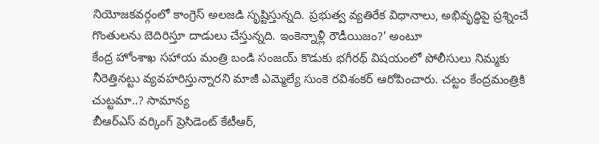నియోజకవర్గంలో కాంగ్రెస్ అలజడి సృష్టిస్తున్నది. ప్రభుత్వ వ్యతిరేక విధానాలు, అభివృద్ధిపై ప్రశ్నించే గొంతులను బెదిరిస్తూ దాడులు చేస్తున్నది. ఇంకెన్నాళ్లీ రౌడీయిజం?’ అంటూ
కేంద్ర హోంశాఖ సహాయ మంత్రి బండి సంజయ్ కొడుకు భగీరథ్ విషయంలో పోలీసులు నిమ్మకు నీరెత్తినట్టు వ్యవహరిస్తున్నారని మాజీ ఎమ్మెల్యే సుంకె రవిశంకర్ ఆరోపించారు. చట్టం కేంద్రమంత్రికి చుట్టమా..? సామాన్య
బీఆర్ఎస్ వర్కింగ్ ప్రెసిడెంట్ కేటీఆర్,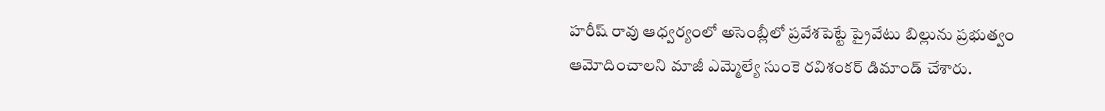హరీష్ రావు ఆధ్వర్యంలో అసెంబ్లీలో ప్రవేశపెట్టే ప్రైవేటు బిల్లును ప్రభుత్వం ఆమోదించాలని మాజీ ఎమ్మెల్యే సుంకె రవిశంకర్ డిమాండ్ చేశారు.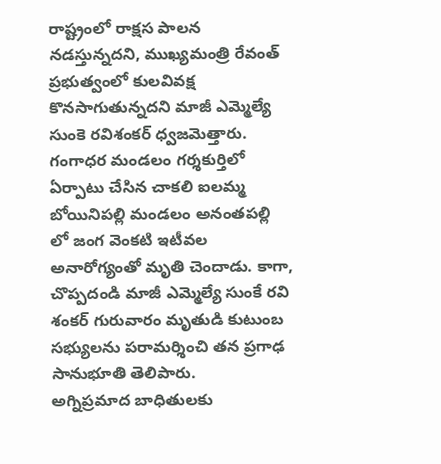రాష్ట్రంలో రాక్షస పాలన నడస్తున్నదని, ముఖ్యమంత్రి రేవంత్ ప్రభుత్వంలో కులవివక్ష కొనసాగుతున్నదని మాజీ ఎమ్మెల్యే సుంకె రవిశంకర్ ధ్వజమెత్తారు. గంగాధర మండలం గర్శకుర్తిలో ఏర్పాటు చేసిన చాకలి ఐలమ్మ
బోయినిపల్లి మండలం అనంతపల్లి లో జంగ వెంకటి ఇటీవల అనారోగ్యంతో మృతి చెందాడు. కాగా, చొప్పదండి మాజీ ఎమ్మెల్యే సుంకే రవి శంకర్ గురువారం మృతుడి కుటుంబ సభ్యులను పరామర్శించి తన ప్రగాఢ సానుభూతి తెలిపారు.
అగ్నిప్రమాద బాధితులకు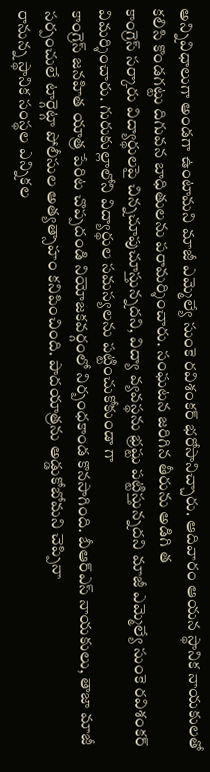అన్నివిధాలుగా అండగా ఉంటామని మాజీ ఎమ్మెల్యే సుంకె రవిశంకర్ భరోసానిచ్చారు. ఆదివారం ఆయన స్థానిక నాయకులతో కలిసి కొండగట్టు దిగువన బాధితులను పరామర్శించారు. సంఘటన జరిగిన తీరును అడిగి త
కాంగ్రెస్ సర్కారు విద్యార్థులపై చిన్నచూపుచూస్తున్నదని, విద్యా వ్యవస్థను భ్రష్టు పట్టిస్తున్నదని మాజీ ఎమ్మెల్యే సుంకె రవిశంకర్ విమర్శించారు. గురుకుల్లాలోని విద్యార్థుల సమస్యలను పట్టించుకోకుండా గా
కాంగ్రెస్ జనహిత యాత్ర పేరిట చొప్పదండి నియోజకవర్గంలో నిర్బంధకాండ కొనసాగింది. బీఆర్ఎస్ నాయకులు, తాజా మాజీ సర్పంచులే టార్గెట్గా పోలీసుల అత్యత్సాహం కనిపించింది. పాదయాత్రను అడ్డుకోబోమని చెప్పినా
రానున్న స్థానిక సంస్థల ఎన్నికల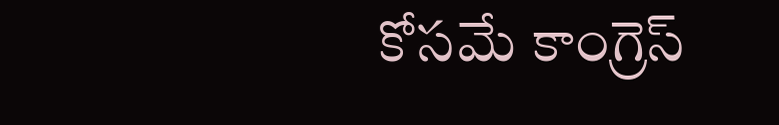కోసమే కాంగ్రెస్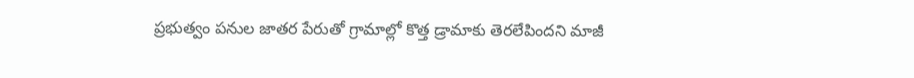ప్రభుత్వం పనుల జాతర పేరుతో గ్రామాల్లో కొత్త డ్రామాకు తెరలేపిందని మాజీ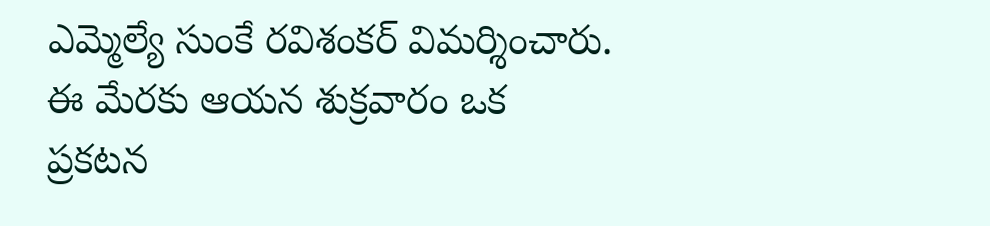ఎమ్మెల్యే సుంకే రవిశంకర్ విమర్శించారు. ఈ మేరకు ఆయన శుక్రవారం ఒక ప్రకటన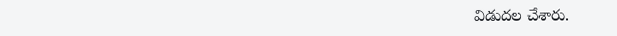విడుదల చేశారు.